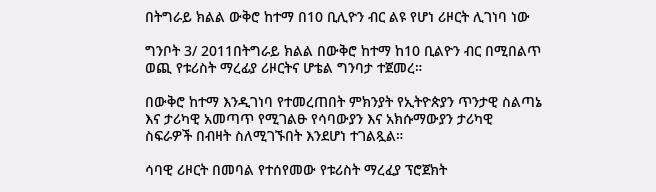በትግራይ ክልል ውቅሮ ከተማ በ10 ቢሊዮን ብር ልዩ የሆነ ሪዞርት ሊገነባ ነው

ግንቦት 3/ 2011በትግራይ ክልል በውቅሮ ከተማ ከ10 ቢልዮን ብር በሚበልጥ ወጪ የቱሪስት ማረፊያ ሪዞርትና ሆቴል ግንባታ ተጀመረ።

በውቅሮ ከተማ እንዲገነባ የተመረጠበት ምክንያት የኢትዮጵያን ጥንታዊ ስልጣኔ እና ታሪካዊ አመጣጥ የሚገልፁ የሳባውያን እና አክሱማውያን ታሪካዊ ስፍራዎች በብዛት ስለሚገኙበት እንደሆነ ተገልጿል።

ሳባዊ ሪዞርት በመባል የተሰየመው የቱሪስት ማረፈያ ፕሮጀክት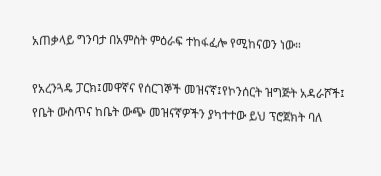አጠቃላይ ግንባታ በአምስት ምዕራፍ ተከፋፈሎ የሚከናወን ነው።

የአረንጓዴ ፓርክ፤መዋኛና የሰርገኞች መዝናኛ፤የኮንሰርት ዝግጅት አዳራሾች፤ የቤት ውስጥና ከቤት ውጭ መዝናኛዎችን ያካተተው ይህ ፕሮጀክት ባለ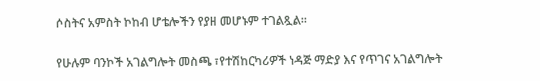ሶስትና አምስት ኮከብ ሆቴሎችን የያዘ መሆኑም ተገልጿል።

የሁሉም ባንኮች አገልግሎት መስጫ ፣የተሽከርካሪዎች ነዳጅ ማድያ እና የጥገና አገልግሎት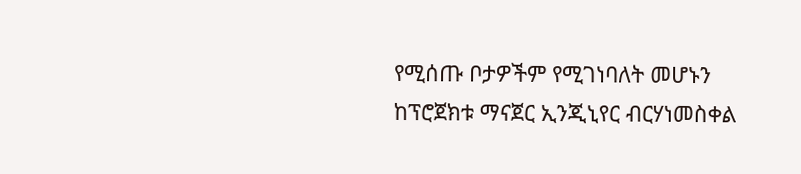የሚሰጡ ቦታዎችም የሚገነባለት መሆኑን ከፕሮጀክቱ ማናጀር ኢንጂኒየር ብርሃነመስቀል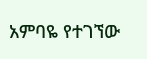አምባዬ የተገኘው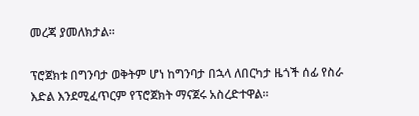መረጃ ያመለክታል።

ፕሮጀክቱ በግንባታ ወቅትም ሆነ ከግንባታ በኋላ ለበርካታ ዜጎች ሰፊ የስራ እድል እንደሚፈጥርም የፕሮጀክት ማናጀሩ አስረድተዋል።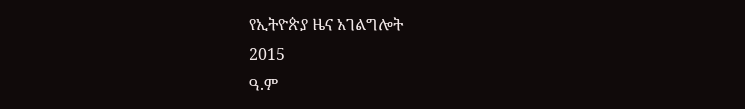የኢትዮጵያ ዜና አገልግሎት
2015
ዓ.ም